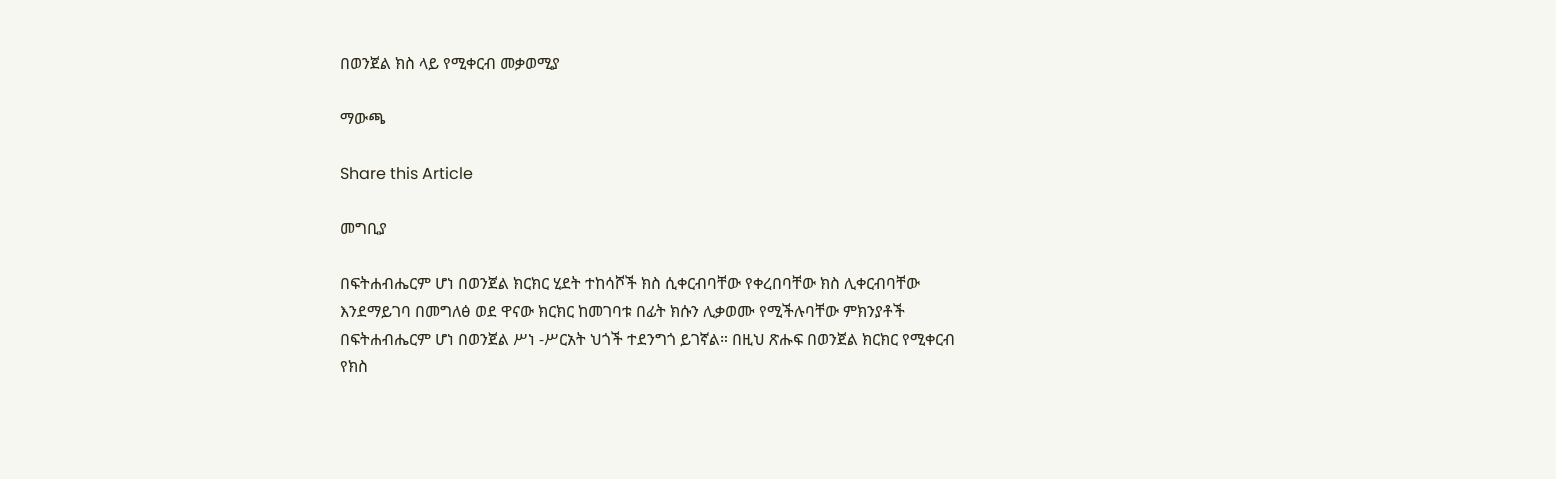በወንጀል ክስ ላይ የሚቀርብ መቃወሚያ

ማውጫ

Share this Article

መግቢያ

በፍትሐብሔርም ሆነ በወንጀል ክርክር ሂደት ተከሳሾች ክስ ሲቀርብባቸው የቀረበባቸው ክስ ሊቀርብባቸው እንደማይገባ በመግለፅ ወደ ዋናው ክርክር ከመገባቱ በፊት ክሱን ሊቃወሙ የሚችሉባቸው ምክንያቶች በፍትሐብሔርም ሆነ በወንጀል ሥነ -ሥርአት ህጎች ተደንግጎ ይገኛል። በዚህ ጽሑፍ በወንጀል ክርክር የሚቀርብ የክስ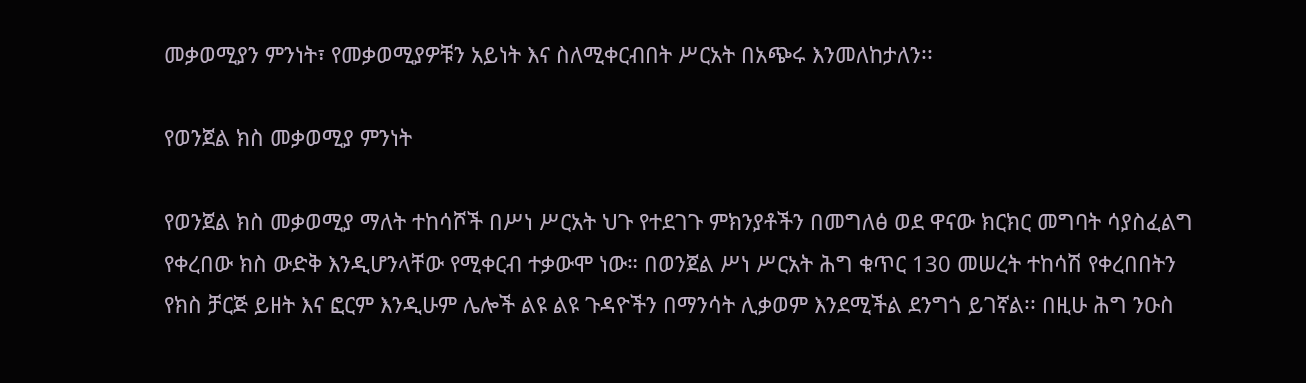መቃወሚያን ምንነት፣ የመቃወሚያዎቹን አይነት እና ስለሚቀርብበት ሥርአት በአጭሩ እንመለከታለን፡፡

የወንጀል ክስ መቃወሚያ ምንነት

የወንጀል ክስ መቃወሚያ ማለት ተከሳሾች በሥነ ሥርአት ህጉ የተደገጉ ምክንያቶችን በመግለፅ ወደ ዋናው ክርክር መግባት ሳያስፈልግ የቀረበው ክስ ውድቅ እንዲሆንላቸው የሚቀርብ ተቃውሞ ነው። በወንጀል ሥነ ሥርአት ሕግ ቁጥር 130 መሠረት ተከሳሽ የቀረበበትን የክስ ቻርጅ ይዘት እና ፎርም እንዲሁም ሌሎች ልዩ ልዩ ጉዳዮችን በማንሳት ሊቃወም እንደሚችል ደንግጎ ይገኛል፡፡ በዚሁ ሕግ ንዑስ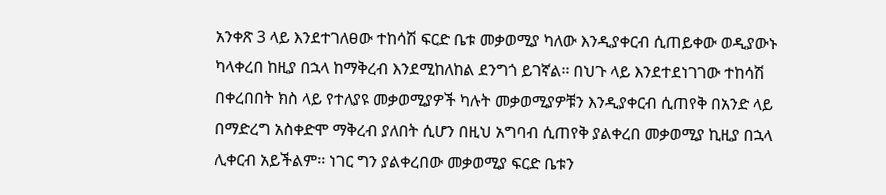አንቀጽ 3 ላይ እንደተገለፀው ተከሳሽ ፍርድ ቤቱ መቃወሚያ ካለው እንዲያቀርብ ሲጠይቀው ወዲያውኑ ካላቀረበ ከዚያ በኋላ ከማቅረብ እንደሚከለከል ደንግጎ ይገኛል፡፡ በህጉ ላይ እንደተደነገገው ተከሳሽ በቀረበበት ክስ ላይ የተለያዩ መቃወሚያዎች ካሉት መቃወሚያዎቹን እንዲያቀርብ ሲጠየቅ በአንድ ላይ በማድረግ አስቀድሞ ማቅረብ ያለበት ሲሆን በዚህ አግባብ ሲጠየቅ ያልቀረበ መቃወሚያ ኪዚያ በኋላ ሊቀርብ አይችልም፡፡ ነገር ግን ያልቀረበው መቃወሚያ ፍርድ ቤቱን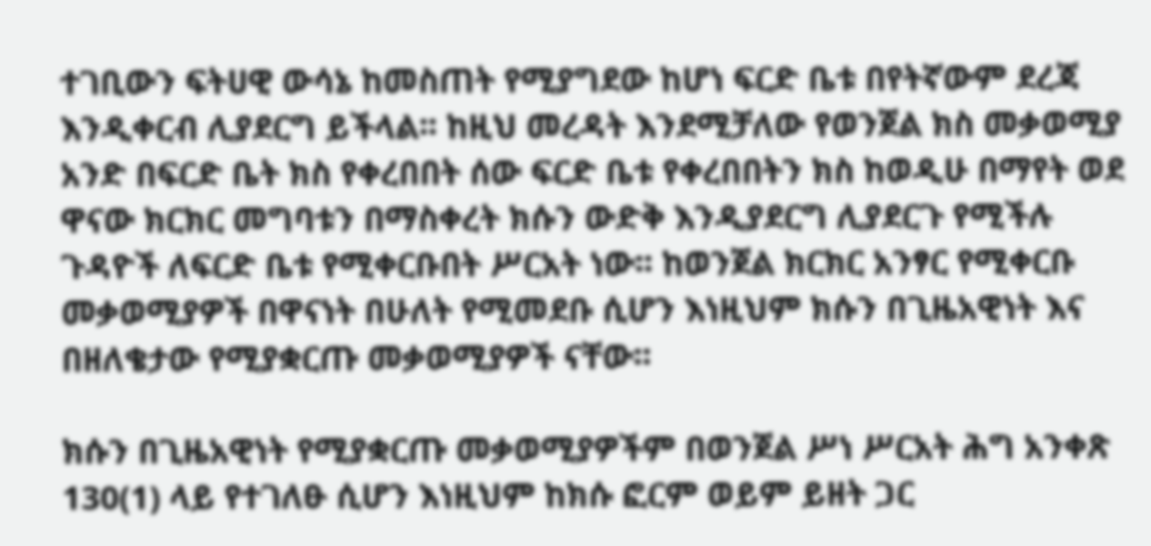ተገቢውን ፍትሀዊ ውሳኔ ከመስጠት የሚያግደው ከሆነ ፍርድ ቤቱ በየትኛውም ደረጃ እንዲቀርብ ሊያደርግ ይችላል፡፡ ከዚህ መረዳት እንደሚቻለው የወንጀል ክስ መቃወሚያ አንድ በፍርድ ቤት ክስ የቀረበበት ሰው ፍርድ ቤቱ የቀረበበትን ክስ ከወዲሁ በማየት ወደ ዋናው ክርክር መግባቱን በማስቀረት ክሱን ውድቅ እንዲያደርግ ሊያደርጉ የሚችሉ ጉዳዮች ለፍርድ ቤቱ የሚቀርቡበት ሥርአት ነው፡፡ ከወንጀል ክርክር አንፃር የሚቀርቡ መቃወሚያዎች በዋናነት በሁለት የሚመደቡ ሲሆን እነዚህም ክሱን በጊዜአዊነት እና በዘለቄታው የሚያቋርጡ መቃወሚያዎች ናቸው፡፡

ክሱን በጊዜአዊነት የሚያቋርጡ መቃወሚያዎችም በወንጀል ሥነ ሥርአት ሕግ አንቀጽ 130(1) ላይ የተገለፁ ሲሆን እነዚህም ከክሱ ፎርም ወይም ይዘት ጋር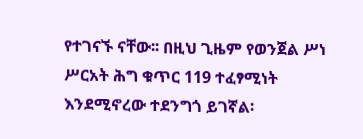የተገናኙ ናቸው፡፡ በዚህ ጊዜም የወንጀል ሥነ ሥርአት ሕግ ቁጥር 119 ተፈፃሚነት እንደሚኖረው ተደንግጎ ይገኛል፡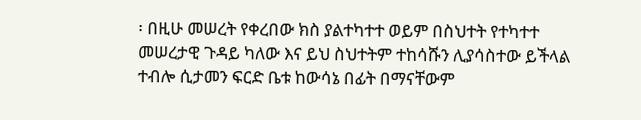፡ በዚሁ መሠረት የቀረበው ክስ ያልተካተተ ወይም በስህተት የተካተተ መሠረታዊ ጉዳይ ካለው እና ይህ ስህተትም ተከሳሹን ሊያሳስተው ይችላል ተብሎ ሲታመን ፍርድ ቤቱ ከውሳኔ በፊት በማናቸውም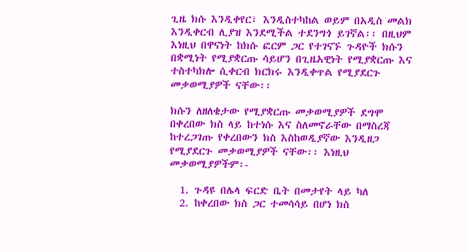ጊዜ ክሱ እንዲቀየር፣ እንዲስተካከል ወይም በአዲስ መልክ እንዲቀርብ ሊያዝ እንደሚችል ተደንግጎ ይገኛል፡፡ በዚህም እነዚህ በዋናነት ከክሱ ፎርም ጋር የተገናኙ ጉዳዮች ክሱን በቋሚነት የሚያቋርጡ ሳይሆን በጊዜአዊነት የሚያቋርጡ እና ተስተካክሎ ሲቀርብ ክርክሩ እንዲቀጥል የሚያደርጉ መቃወሚያዎች ናቸው፡፡

ክሱን ለዘለቄታው የሚያቋርጡ መቃወሚያዎች ደግሞ በቀረበው ክስ ላይ ከተነሱ እና ስለመኖራቸው በማስረጃ ከተረጋገጡ የቀረበውን ክስ እስከወዲያኛው እንዲዘጋ የሚያደርጉ መቃወሚያዎች ናቸው፡፡ እነዚህ መቃወሚያዎችም፡-

  1. ጉዳዩ በሌላ ፍርድ ቤት በመታየት ላይ ካለ
  2. ከቀረበው ክስ ጋር ተመሳሳይ በሆነ ክስ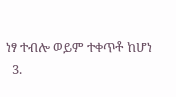ነፃ ተብሎ ወይም ተቀጥቶ ከሆነ
  3.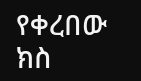የቀረበው ክስ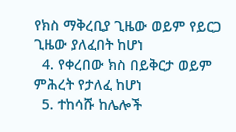የክስ ማቅረቢያ ጊዜው ወይም የይርጋ ጊዜው ያለፈበት ከሆነ
  4. የቀረበው ክስ በይቅርታ ወይም ምሕረት የታለፈ ከሆነ
  5. ተከሳሹ ከሌሎች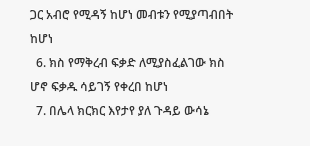ጋር አብሮ የሚዳኝ ከሆነ መብቱን የሚያጣብበት ከሆነ
  6. ክስ የማቅረብ ፍቃድ ለሚያስፈልገው ክስ ሆኖ ፍቃዱ ሳይገኝ የቀረበ ከሆነ
  7. በሌላ ክርክር እየታየ ያለ ጉዳይ ውሳኔ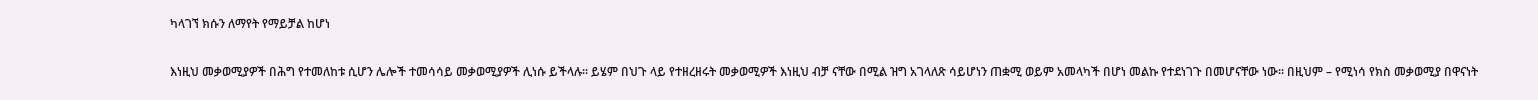ካላገኘ ክሱን ለማየት የማይቻል ከሆነ

እነዚህ መቃወሚያዎች በሕግ የተመለከቱ ሲሆን ሌሎች ተመሳሳይ መቃወሚያዎች ሊነሱ ይችላሉ፡፡ ይሄም በህጉ ላይ የተዘረዘሩት መቃወሚዎች እነዚህ ብቻ ናቸው በሚል ዝግ አገላለጽ ሳይሆነን ጠቋሚ ወይም አመላካች በሆነ መልኩ የተደነገጉ በመሆናቸው ነው፡፡ በዚህም – የሚነሳ የክስ መቃወሚያ በዋናነት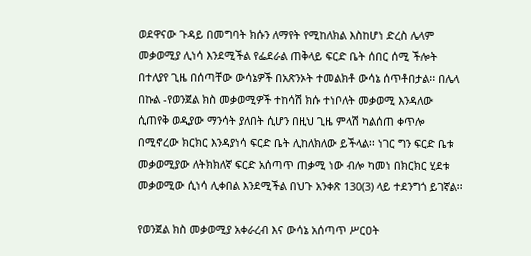ወደዋናው ጉዳይ በመግባት ክሱን ለማየት የሚከለክል እስከሆነ ድረስ ሌላም መቃወሚያ ሊነሳ እንደሚችል የፌደራል ጠቅላይ ፍርድ ቤት ሰበር ሰሚ ችሎት በተለያየ ጊዜ በሰጣቸው ውሳኔዎች በአጽንኦት ተመልክቶ ውሳኔ ሰጥቶበታል፡፡ በሌላ በኩል -የወንጀል ክስ መቃወሚዎች ተከሳሽ ክሱ ተነቦለት መቃወሚ እንዳለው ሲጠየቅ ወዲያው ማንሳት ያለበት ሲሆን በዚህ ጊዜ ምላሽ ካልሰጠ ቀጥሎ በሚኖረው ክርክር እንዳያነሳ ፍርድ ቤት ሊከለክለው ይችላል፡፡ ነገር ግን ፍርድ ቤቱ መቃወሚያው ለትክክለኛ ፍርድ አሰጣጥ ጠቃሚ ነው ብሎ ካመነ በክርክር ሂደቱ መቃወሚው ሲነሳ ሊቀበል እንደሚችል በህጉ አንቀጽ 130(3) ላይ ተደንግጎ ይገኛል፡፡

የወንጀል ክስ መቃወሚያ አቀራረብ እና ውሳኔ አሰጣጥ ሥርዐት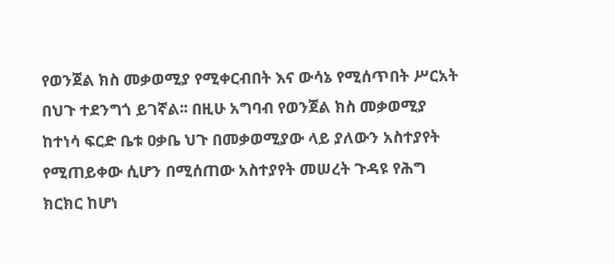የወንጀል ክስ መቃወሚያ የሚቀርብበት እና ውሳኔ የሚሰጥበት ሥርአት በህጉ ተደንግጎ ይገኛል፡፡ በዚሁ አግባብ የወንጀል ክስ መቃወሚያ ከተነሳ ፍርድ ቤቱ ዐቃቤ ህጉ በመቃወሚያው ላይ ያለውን አስተያየት የሚጠይቀው ሲሆን በሚሰጠው አስተያየት መሠረት ጉዳዩ የሕግ ክርክር ከሆነ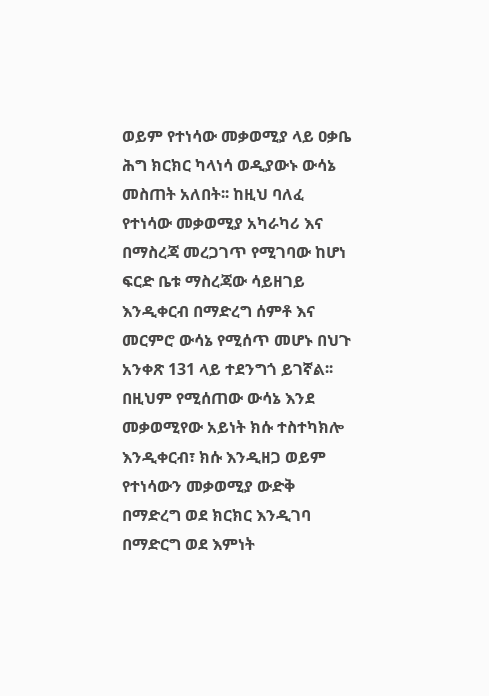ወይም የተነሳው መቃወሚያ ላይ ዐቃቤ ሕግ ክርክር ካላነሳ ወዲያውኑ ውሳኔ መስጠት አለበት፡፡ ከዚህ ባለፈ የተነሳው መቃወሚያ አካራካሪ እና በማስረጃ መረጋገጥ የሚገባው ከሆነ ፍርድ ቤቱ ማስረጃው ሳይዘገይ እንዲቀርብ በማድረግ ሰምቶ እና መርምሮ ውሳኔ የሚሰጥ መሆኑ በህጉ አንቀጽ 131 ላይ ተደንግጎ ይገኛል፡፡ በዚህም የሚሰጠው ውሳኔ እንደ መቃወሚየው አይነት ክሱ ተስተካክሎ እንዲቀርብ፣ ክሱ እንዲዘጋ ወይም የተነሳውን መቃወሚያ ውድቅ በማድረግ ወደ ክርክር እንዲገባ በማድርግ ወደ እምነት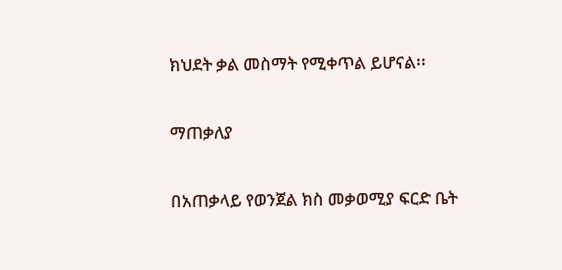ክህደት ቃል መስማት የሚቀጥል ይሆናል፡፡

ማጠቃለያ

በአጠቃላይ የወንጀል ክስ መቃወሚያ ፍርድ ቤት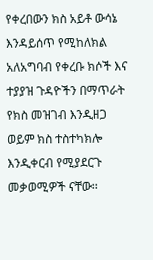የቀረበውን ክስ አይቶ ውሳኔ እንዳይሰጥ የሚከለክል አለአግባብ የቀረቡ ክሶች እና ተያያዝ ጉዳዮችን በማጥራት የክስ መዝገብ እንዲዘጋ ወይም ክስ ተስተካክሎ እንዲቀርብ የሚያደርጉ መቃወሚዎች ናቸው፡፡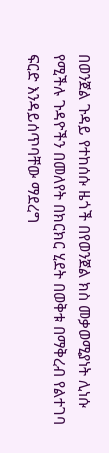በወንጀል ጉዳይ የተከሰሱ ዜጎች በየወንጀል ክስ መቃወሚያነት ሊነሱ የሚችሉ ጉዳዮችን በመለየት በክርክር ሂደት በወቅቱ በማቅረብ የልተገባ ፍርድ እንዳይሰጥባቸው ማደረግ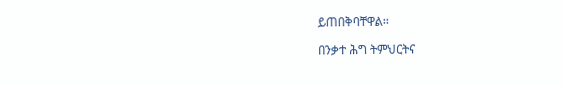ይጠበቅባቸዋል፡፡

በንቃተ ሕግ ትምህርትና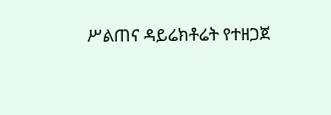ሥልጠና ዳይሬክቶሬት የተዘጋጀ